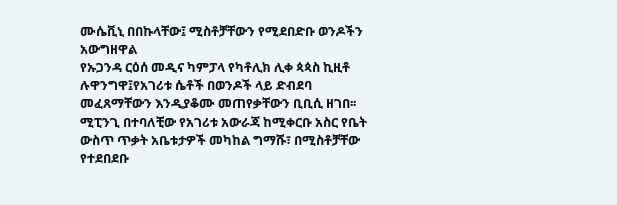ሙሴቪኒ በበኩላቸው፤ ሚስቶቻቸውን የሚደበድቡ ወንዶችን አውግዘዋል
የኡጋንዳ ርዕሰ መዲና ካምፓላ የካቶሊክ ሊቀ ጳጳስ ኪዚቶ ሉዋንግዋ፤የአገሪቱ ሴቶች በወንዶች ላይ ድብደባ መፈጸማቸውን እንዲያቆሙ መጠየቃቸውን ቢቢሲ ዘገበ፡፡
ሚፒንጊ በተባለቺው የአገሪቱ አውራጃ ከሚቀርቡ አስር የቤት ውስጥ ጥቃት አቤቱታዎች መካከል ግማሹ፣ በሚስቶቻቸው የተደበደቡ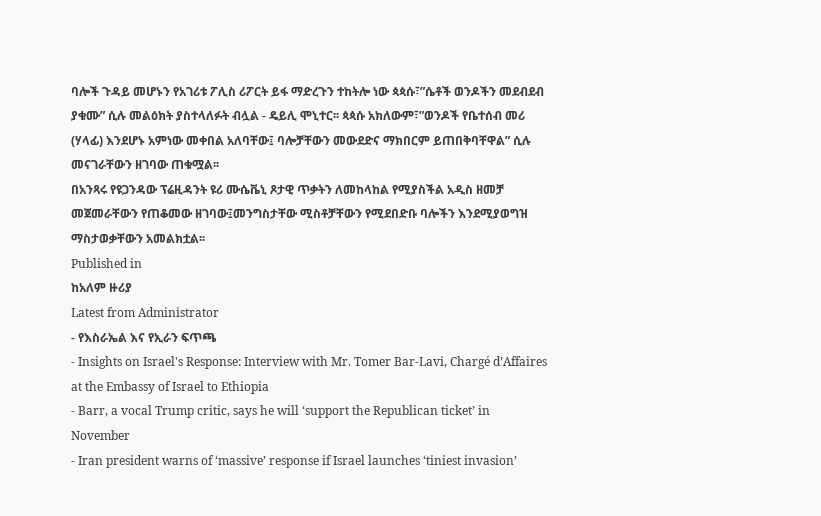ባሎች ጉዳይ መሆኑን የአገሪቱ ፖሊስ ሪፖርት ይፋ ማድረጉን ተከትሎ ነው ጳጳሱ፣”ሴቶች ወንዶችን መደብደብ ያቁሙ” ሲሉ መልዕክት ያስተላለፉት ብሏል - ዴይሊ ሞኒተር፡፡ ጳጳሱ አክለውም፣”ወንዶች የቤተሰብ መሪ (ሃላፊ) እንደሆኑ አምነው መቀበል አለባቸው፤ ባሎቻቸውን መውደድና ማክበርም ይጠበቅባቸዋል” ሲሉ መናገራቸውን ዘገባው ጠቁሟል፡፡
በአንጻሩ የዩጋንዳው ፕሬዚዳንት ዩሪ ሙሴቬኒ ጾታዊ ጥቃትን ለመከላከል የሚያስችል አዲስ ዘመቻ መጀመራቸውን የጠቆመው ዘገባው፤መንግስታቸው ሚስቶቻቸውን የሚደበድቡ ባሎችን እንደሚያወግዝ ማስታወቃቸውን አመልክቷል፡፡
Published in
ከአለም ዙሪያ
Latest from Administrator
- የእስራኤል እና የኢራን ፍጥጫ
- Insights on Israel's Response: Interview with Mr. Tomer Bar-Lavi, Chargé d’Affaires at the Embassy of Israel to Ethiopia
- Barr, a vocal Trump critic, says he will ‘support the Republican ticket’ in November
- Iran president warns of ‘massive’ response if Israel launches ‘tiniest invasion’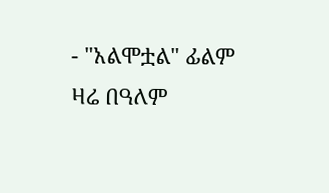- "አልሞቷል" ፊልም ዛሬ በዓለም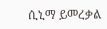ሲኒማ ይመረቃል